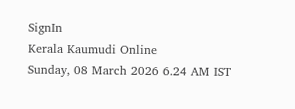SignIn
Kerala Kaumudi Online
Sunday, 08 March 2026 6.24 AM IST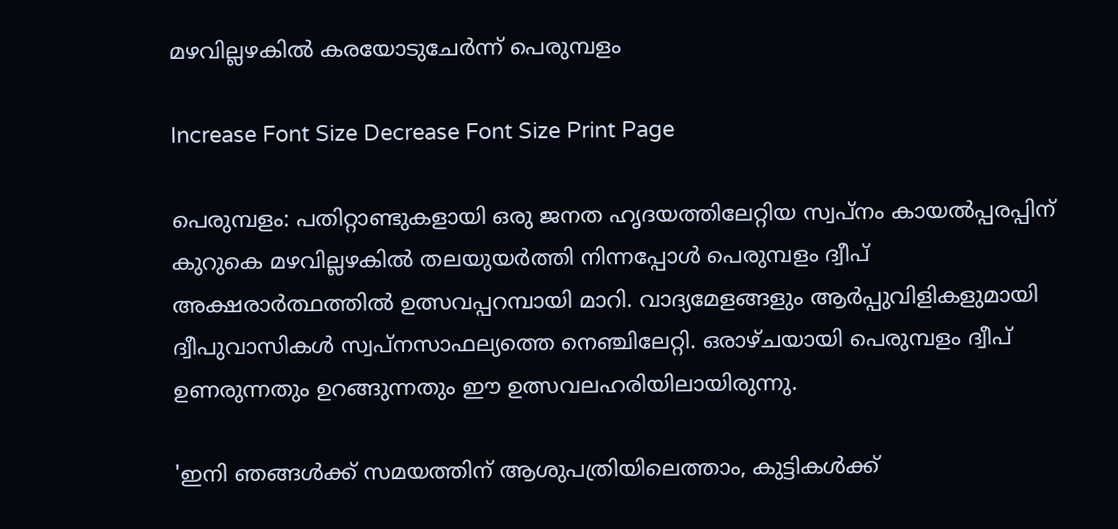മഴവില്ലഴകിൽ കരയോടുചേർന്ന് പെരുമ്പളം

Increase Font Size Decrease Font Size Print Page

പെരുമ്പളം: പതിറ്റാണ്ടുകളായി ഒരു ജനത ഹൃദയത്തിലേറ്റിയ സ്വപ്നം കായൽപ്പരപ്പിന് കുറുകെ മഴവില്ലഴകിൽ തലയുയർത്തി നിന്നപ്പോൾ പെരുമ്പളം ദ്വീപ് അക്ഷരാർത്ഥത്തിൽ ഉത്സവപ്പറമ്പായി മാറി. വാദ്യമേളങ്ങളും ആർപ്പുവിളികളുമായി ദ്വീപുവാസികൾ സ്വപ്നസാഫല്യത്തെ നെഞ്ചിലേറ്റി. ഒരാഴ്ചയായി പെരുമ്പളം ദ്വീപ് ഉണരുന്നതും ഉറങ്ങുന്നതും ഈ ഉത്സവലഹരിയിലായിരുന്നു.

'ഇനി ഞങ്ങൾക്ക് സമയത്തിന് ആശുപത്രിയിലെത്താം, കുട്ടികൾക്ക്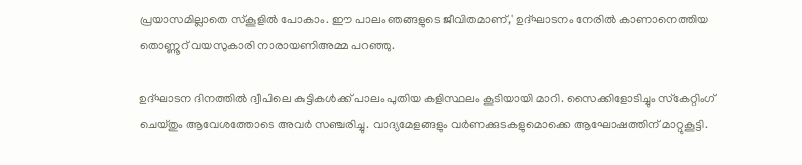പ്രയാസമില്ലാതെ സ്‌കൂളിൽ പോകാം. ഈ പാലം ഞങ്ങളുടെ ജീവിതമാണ്,' ഉദ്ഘാടനം നേരിൽ കാണാനെത്തിയ തൊണ്ണൂറ് വയസുകാരി നാരായണിഅമ്മ പറഞ്ഞു.

ഉദ്ഘാടന ദിനത്തിൽ ദ്വീപിലെ കുട്ടികൾക്ക് പാലം പുതിയ കളിസ്ഥലം കൂടിയായി മാറി. സൈക്കിളോടിച്ചും സ്‌കേറ്റിംഗ് ചെയ്തും ആവേശത്തോടെ അവർ സഞ്ചരിച്ചു. വാദ്യമേളങ്ങളും വർണക്കുടകളുമൊക്കെ ആഘോഷത്തിന് മാറ്റുകൂട്ടി.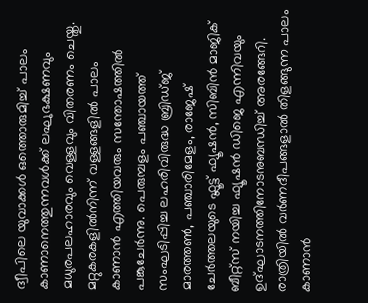ദ്വീപിലെ യുവാക്കൾ ഒത്തൊരുമിച്ച് പാലം കാണാനെത്തുന്നവൾക്ക് ലഘുഭക്ഷണവും മധുരപലഹാരവും വെള്ളവും വിതരണം ചെയ്തു. മറ്റുകരകളിൽനിന്ന് വള്ളങ്ങളിൽ പാലം കാണാൻ എത്തിയവരും സന്തോഷത്തിൽ പങ്കുചേർന്നു. പെരുമ്പളം പഞ്ചായത്ത് സംഘടിപ്പിച്ച ലഹരിവിരുദ്ധ ബ്രിഡ്ജ് മാരത്തൺ, പഞ്ചാരിമേളം, രാജേഷ് ചേർത്തലയുടെ ഫ്ലൂട്ട് ഫ്യൂഷൻ, സിബിൻ മാജിക് ബീറ്റ്സ് നയിച്ച ഫ്യൂഷന്‍ ഡിജെ എന്നിവയും ഉദ്ഘാടനത്തിനോടനുബന്ധിച്ച് അരങ്ങേറി. രാത്രിയിൽ വർണദീപങ്ങളാൽ തിളങ്ങുന്ന പാലം കാണാൻ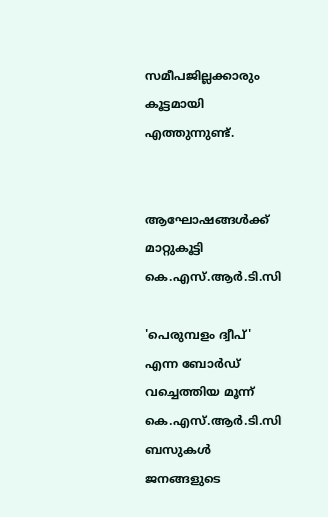സമീപജില്ലക്കാരും കൂട്ടമായി എത്തുന്നുണ്ട്.


ആഘോഷങ്ങൾക്ക് മാറ്റുകൂട്ടി കെ.എസ്.ആർ.ടി.സി

'പെരുമ്പളം ദ്വീപ്' എന്ന ബോർഡ് വച്ചെത്തിയ മൂന്ന് കെ.എസ്.ആർ.ടി.സി ബസുകൾ ജനങ്ങളുടെ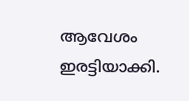ആവേശം ഇരട്ടിയാക്കി.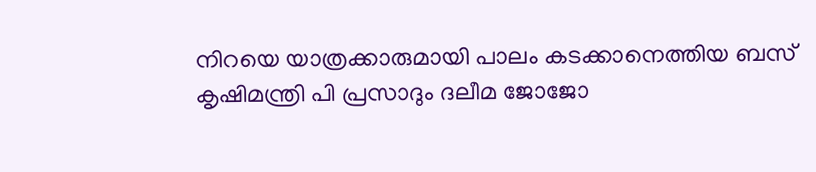നിറയെ യാത്രക്കാരുമായി പാലം കടക്കാനെത്തിയ ബസ് കൃഷിമന്ത്രി പി പ്രസാദും ദലീമ ജോജോ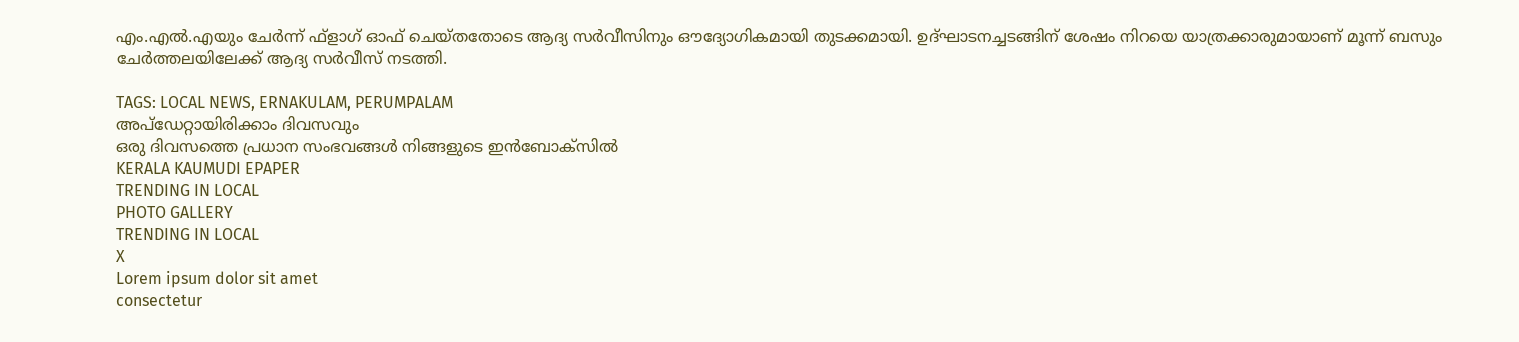എം.എൽ.എയും ചേർന്ന് ഫ്‌ളാഗ് ഓഫ് ചെയ്തതോടെ ആദ്യ സർവീസിനും ഔദ്യോഗികമായി തുടക്കമായി. ഉദ്ഘാടനച്ചടങ്ങിന് ശേഷം നിറയെ യാത്രക്കാരുമായാണ് മൂന്ന് ബസും ചേർത്തലയിലേക്ക് ആദ്യ സർവീസ് നടത്തി.

TAGS: LOCAL NEWS, ERNAKULAM, PERUMPALAM
അപ്ഡേറ്റായിരിക്കാം ദിവസവും
ഒരു ദിവസത്തെ പ്രധാന സംഭവങ്ങൾ നിങ്ങളുടെ ഇൻബോക്സിൽ
KERALA KAUMUDI EPAPER
TRENDING IN LOCAL
PHOTO GALLERY
TRENDING IN LOCAL
X
Lorem ipsum dolor sit amet
consectetur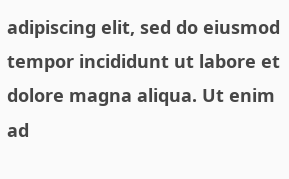adipiscing elit, sed do eiusmod tempor incididunt ut labore et dolore magna aliqua. Ut enim ad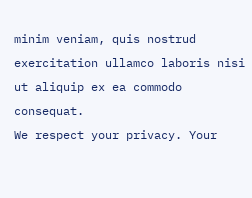minim veniam, quis nostrud exercitation ullamco laboris nisi ut aliquip ex ea commodo consequat.
We respect your privacy. Your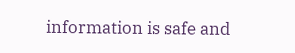information is safe and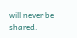will never be shared.